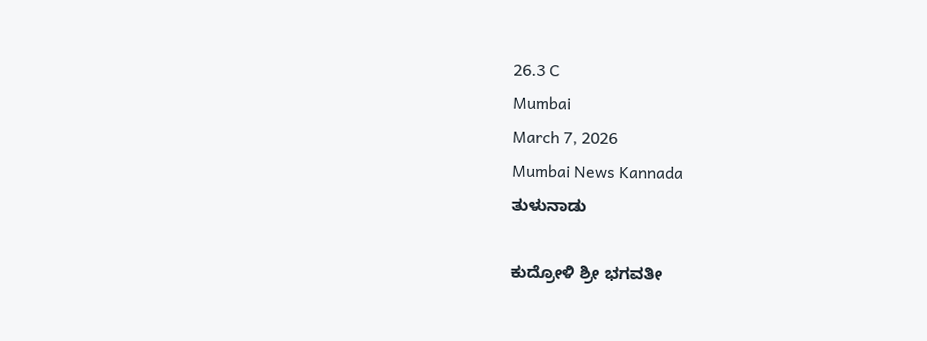26.3 C
Mumbai
March 7, 2026
Mumbai News Kannada
ತುಳುನಾಡು

ಕುದ್ರೋಳಿ ಶ್ರೀ ಭಗವತೀ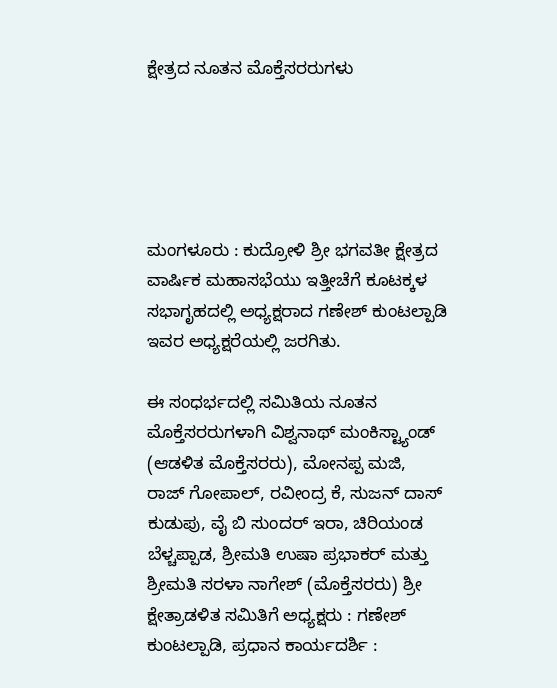ಕ್ಷೇತ್ರದ ನೂತನ ಮೊಕ್ತೆಸರರುಗಳು





ಮಂಗಳೂರು : ಕುದ್ರೋಳಿ ಶ್ರೀ ಭಗವತೀ ಕ್ಷೇತ್ರದ ವಾರ್ಷಿಕ ಮಹಾಸಭೆಯು ಇತ್ತೀಚೆಗೆ ಕೂಟಕ್ಕಳ ಸಭಾಗೃಹದಲ್ಲಿ ಅಧ್ಯಕ್ಷರಾದ ಗಣೇಶ್ ಕುಂಟಲ್ಪಾಡಿ ಇವರ ಅಧ್ಯಕ್ಷರೆಯಲ್ಲಿ ಜರಗಿತು.

ಈ ಸಂಧರ್ಭದಲ್ಲಿ ಸಮಿತಿಯ ನೂತನ ಮೊಕ್ತೆಸರರುಗಳಾಗಿ ವಿಶ್ವನಾಥ್ ಮಂಕಿಸ್ಟ್ಯಾಂಡ್
(ಆಡಳಿತ ಮೊಕ್ತೆಸರರು), ಮೋನಪ್ಪ ಮಜಿ, ರಾಜ್ ಗೋಪಾಲ್, ರವೀಂದ್ರ ಕೆ, ಸುಜನ್ ದಾಸ್ ಕುಡುಪು, ವೈ ಬಿ ಸುಂದರ್ ಇರಾ, ಚಿರಿಯಂಡ ಬೆಳ್ಚಪ್ಪಾಡ, ಶ್ರೀಮತಿ ಉಷಾ ಪ್ರಭಾಕರ್ ಮತ್ತು ಶ್ರೀಮತಿ ಸರಳಾ ನಾಗೇಶ್ (ಮೊಕ್ತೆಸರರು) ಶ್ರೀ ಕ್ಷೇತ್ರಾಡಳಿತ ಸಮಿತಿಗೆ ಅಧ್ಯಕ್ಷರು : ಗಣೇಶ್ ಕುಂಟಲ್ಪಾಡಿ, ಪ್ರಧಾನ ಕಾರ್ಯದರ್ಶಿ :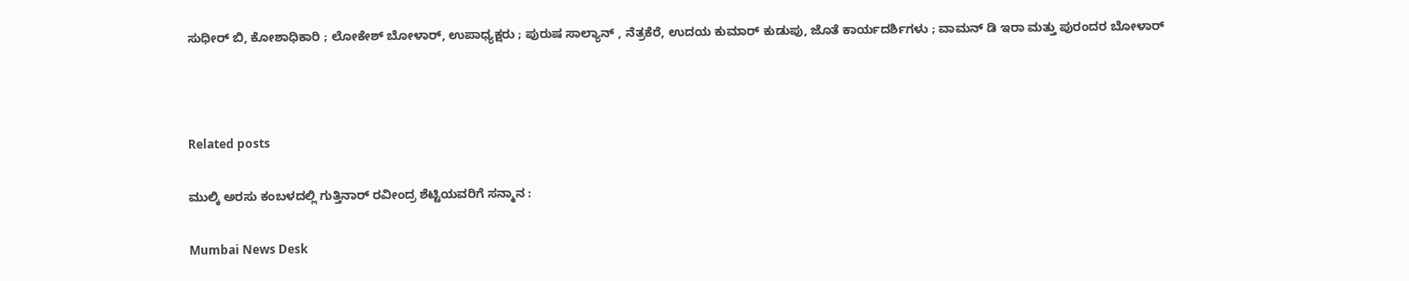ಸುಧೀರ್ ಬಿ, ಕೋಶಾಧಿಕಾರಿ ; ಲೋಕೇಶ್ ಬೋಳಾರ್, ಉಪಾಧ್ಯಕ್ಷರು ; ಪುರುಷ ಸಾಲ್ಯಾನ್ , ನೆತ್ರಕೆರೆ, ಉದಯ ಕುಮಾರ್ ಕುಡುಪು, ಜೊತೆ ಕಾರ್ಯದರ್ಶಿಗಳು ; ವಾಮನ್ ಡಿ ಇರಾ ಮತ್ತು ಪುರಂದರ ಬೋಳಾರ್



Related posts

ಮುಲ್ಕಿ ಅರಸು ಕಂಬಳದಲ್ಲಿ ಗುತ್ತಿನಾರ್ ರವೀಂದ್ರ ಶೆಟ್ಟಿಯವರಿಗೆ ಸನ್ಮಾನ :

Mumbai News Desk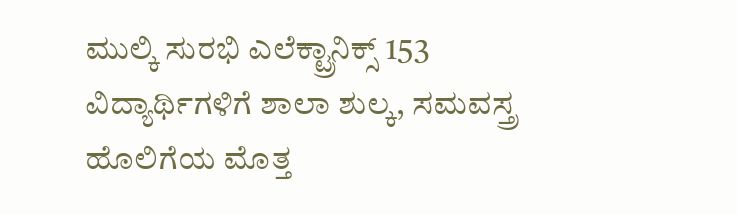ಮುಲ್ಕಿ ಸುರಭಿ ಎಲೆಕ್ಟ್ರಾನಿಕ್ಸ್ 153 ವಿದ್ಯಾರ್ಥಿಗಳಿಗೆ ಶಾಲಾ ಶುಲ್ಕ, ಸಮವಸ್ತ್ರ ಹೊಲಿಗೆಯ ಮೊತ್ತ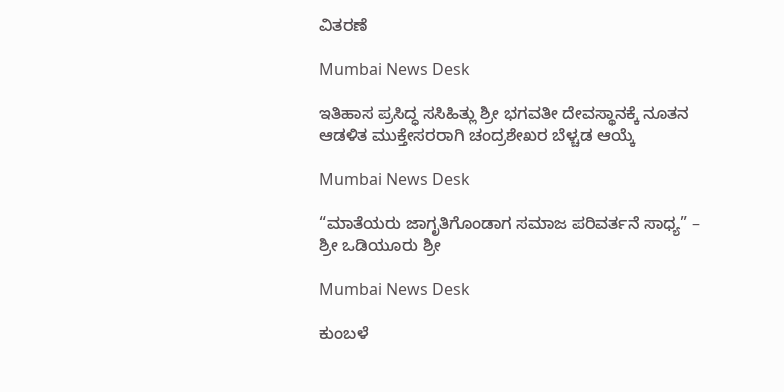ವಿತರಣೆ

Mumbai News Desk

ಇತಿಹಾಸ ಪ್ರಸಿದ್ಧ ಸಸಿಹಿತ್ಲು ಶ್ರೀ ಭಗವತೀ ದೇವಸ್ಥಾನಕ್ಕೆ ನೂತನ ಆಡಳಿತ ಮುಕ್ತೇಸರರಾಗಿ ಚಂದ್ರಶೇಖರ ಬೆಳ್ಚಡ ಆಯ್ಕೆ

Mumbai News Desk

“ಮಾತೆಯರು ಜಾಗೃತಿಗೊಂಡಾಗ ಸಮಾಜ ಪರಿವರ್ತನೆ ಸಾಧ್ಯ” – ಶ್ರೀ ಒಡಿಯೂರು ಶ್ರೀ

Mumbai News Desk

ಕುಂಬಳೆ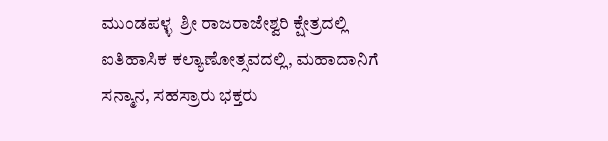ಮುಂಡಪಳ್ಳ  ಶ್ರೀ ರಾಜರಾಜೇಶ್ವರಿ ಕ್ಷೇತ್ರದಲ್ಲಿ ಐತಿಹಾಸಿಕ ಕಲ್ಯಾಣೋತ್ಸವದಲ್ಲಿ, ಮಹಾದಾನಿಗೆ ಸನ್ಮಾನ, ಸಹಸ್ರಾರು ಭಕ್ತರು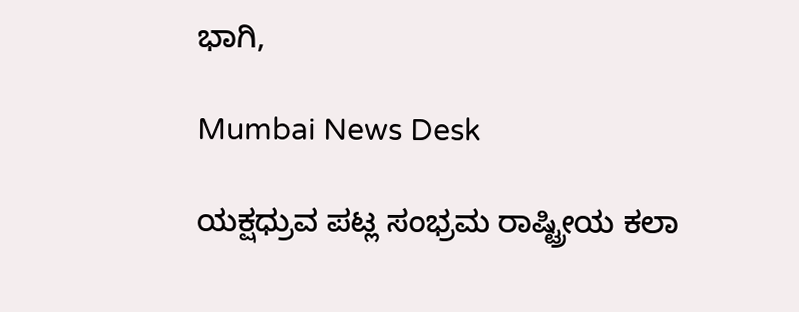ಭಾಗಿ,

Mumbai News Desk

ಯಕ್ಷಧ್ರುವ ಪಟ್ಲ ಸಂಭ್ರಮ ರಾಷ್ಟ್ರೀಯ ಕಲಾ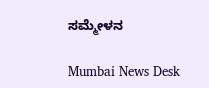ಸಮ್ಮೇಳನ

Mumbai News Desk